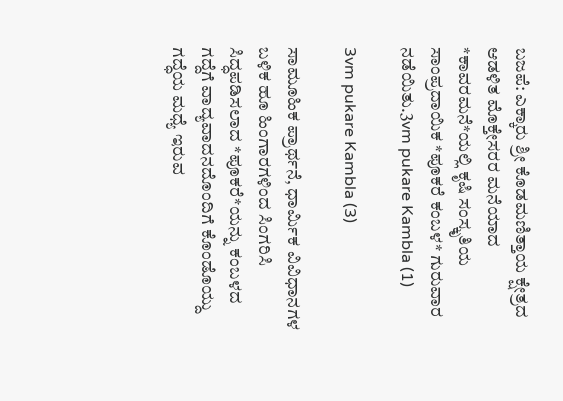ಬಜಪೆ: ಎಕ್ಕಾರು ಶ್ರೀ ಕೊಡಮಣಿತ್ತಾಯ ಕ್ಷೇತ್ರದ ಆಡಳಿತ ಮೊಕ್ತೇಸರರ ಮನೆಯಾದ *ಕಾವರಮನೆ*ಯಲ್ಲಿ ಕೃಷಿ ಸಂಸ್ಕೃತಿಯ ಸಾಂಪ್ರದಾಯಿಕ *ಪೂಕರೆ ಕಂಬಳ* ಗುರುವಾರ ನಡೆಯಿತು.3vm pukare Kambla (1)

3vm pukare Kambla (3)

ಸಾಮೂಹಿಕ ಪ್ರಾರ್ಥನೆ, ಧಾರ್ಮಿಕ ವಿವಿಧಾನಗಳ ಬಳಿಕ ಹೂ ಹಿಂಗಾರಗಳಿಂದ ಸಿಂಗರಿಸಿ ಸಿದ್ಧಪಡಿಸಲಾದ *ಪೂಕರೆ*ಯನ್ನು ಕಂಬಳದ ಗದ್ದೆಗೆ ವಾದ್ಯವಾದನದೊಂದಿಗೆ ಕೊಂಡೊಯ್ದು ಗದ್ಧೆಯ ಮಧ್ಯೆ ಇರುವ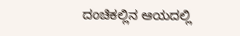ದಂಚಿಕಲ್ಲಿನ ಆಯದಲ್ಲಿ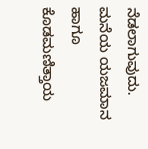ನೆಡಲಾಗುವುದು. ಮನೆಯ ಯಜಮಾನ ಹಾಗೂ ಕೊಡಮಣಿತ್ತಾಯ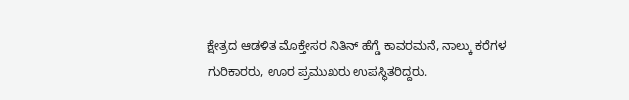ಕ್ಷೇತ್ರದ ಆಡಳಿತ ಮೊಕ್ತೇಸರ ನಿತಿನ್ ಹೆಗ್ಡೆ ಕಾವರಮನೆ, ನಾಲ್ಕು ಕರೆಗಳ ಗುರಿಕಾರರು, ಊರ ಪ್ರಮುಖರು ಉಪಸ್ಥಿತರಿದ್ದರು.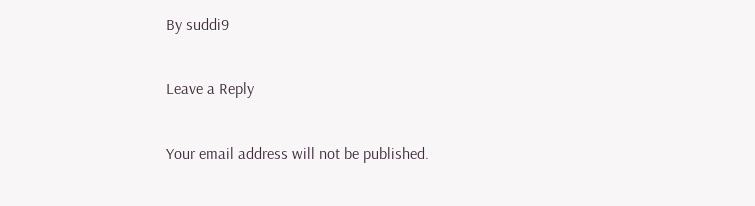By suddi9

Leave a Reply

Your email address will not be published.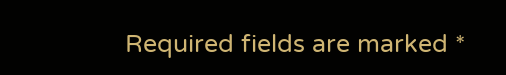Required fields are marked *